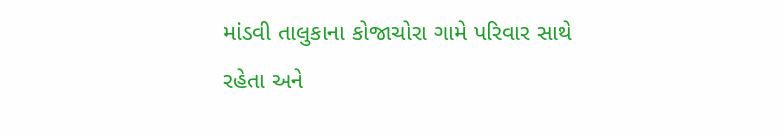માંડવી તાલુકાના કોજાચોરા ગામે પરિવાર સાથે રહેતા અને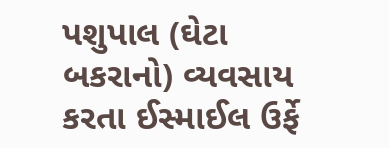પશુપાલ (ઘેટા બકરાનો) વ્યવસાય કરતા ઈસ્માઈલ ઉર્ફે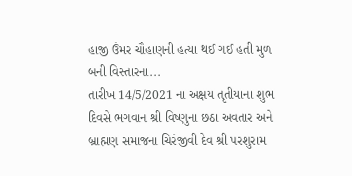હાજી ઉંમર ચૌહાણની હત્યા થઈ ગઈ હતી મુળ બની વિસ્તારના...
તારીખ 14/5/2021 ના અક્ષય તૃતીયાના શુભ દિવસે ભગવાન શ્રી વિષ્ણુના છઠા અવતાર અને બ્રાહ્મણ સમાજના ચિરંજીવી દેવ શ્રી પરશુરામ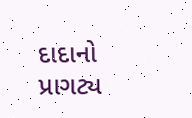દાદાનો પ્રાગટ્ય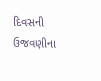દિવસની ઉજવણીના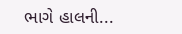ભાગે હાલની...